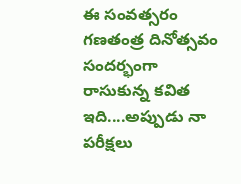ఈ సంవత్సరం గణతంత్ర దినోత్సవం సందర్భంగా రాసుకున్న కవిత ఇది....అప్పుడు నా పరీక్షలు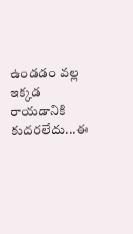ఉండడం వల్ల ఇక్కడ రాయడానికి కుదరలేదు...ఈ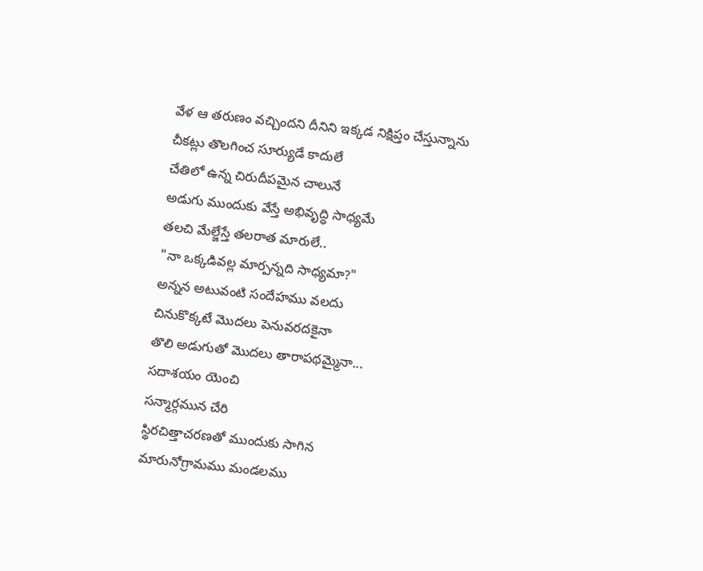వేళ ఆ తరుణం వచ్చిందని దీనిని ఇక్కడ నిక్షిప్తం చేస్తున్నాను
చీకట్లు తొలగించ సూర్యుడే కాదులే
చేతిలో ఉన్న చిరుదీపమైన చాలునే
అడుగు ముందుకు వేస్తే అభివృద్ధి సాధ్యమే
తలచి మేల్జేస్తే తలరాత మారులే..
"నా ఒక్కడివల్ల మార్పన్నది సాధ్యమా?"
అన్నన అటువంటి సందేహము వలదు
చినుకొక్కటే మొదలు పెనువరదకైనా
తొలి అడుగుతో మొదలు తారాపథమ్మైనా...
సదాశయం యెంచి
సన్మార్గమున చేరి
స్థిరచిత్తాచరణతో ముందుకు సాగిన
మారునోగ్రామము మండలము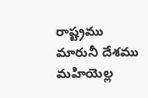రాష్ట్రము
మారునీ దేశము మహియెల్ల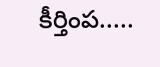కీర్తింప.....